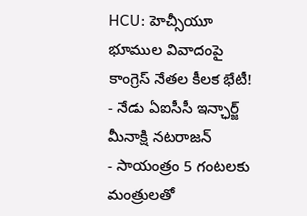HCU: హెచ్సీయూ భూముల వివాదంపై కాంగ్రెస్ నేతల కీలక భేటీ!
- నేడు ఏఐసీసీ ఇన్ఛార్జ్ మీనాక్షి నటరాజన్
- సాయంత్రం 5 గంటలకు మంత్రులతో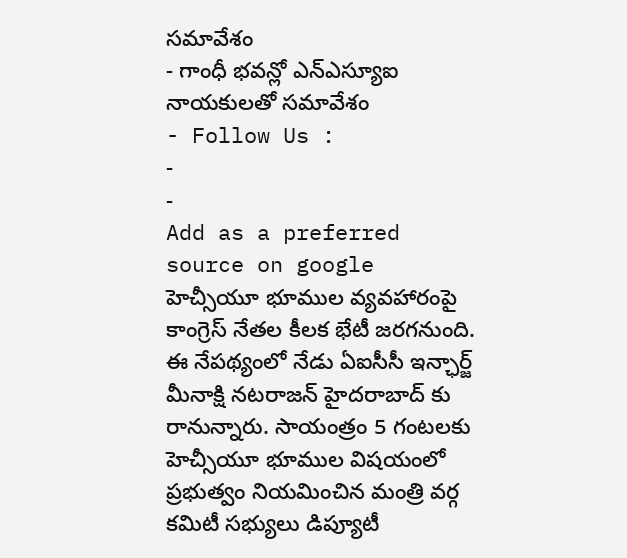సమావేశం
- గాంధీ భవన్లో ఎన్ఎస్యూఐ నాయకులతో సమావేశం
- Follow Us :
-
-
Add as a preferred
source on google
హెచ్సీయూ భూముల వ్యవహారంపై కాంగ్రెస్ నేతల కీలక భేటీ జరగనుంది. ఈ నేపథ్యంలో నేడు ఏఐసీసీ ఇన్ఛార్జ్ మీనాక్షి నటరాజన్ హైదరాబాద్ కు రానున్నారు. సాయంత్రం 5 గంటలకు హెచ్సీయూ భూముల విషయంలో ప్రభుత్వం నియమించిన మంత్రి వర్గ కమిటీ సభ్యులు డిప్యూటీ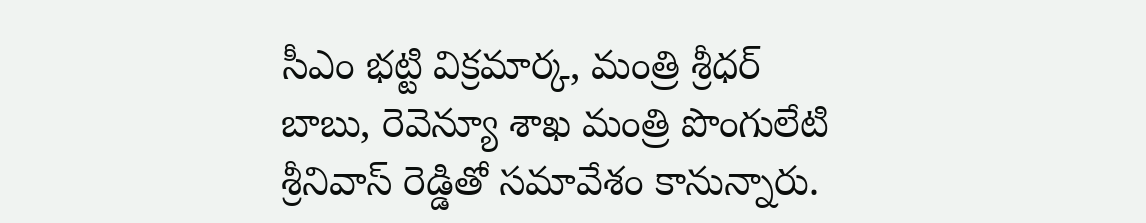సీఎం భట్టి విక్రమార్క, మంత్రి శ్రీధర్ బాబు, రెవెన్యూ శాఖ మంత్రి పొంగులేటి శ్రీనివాస్ రెడ్డితో సమావేశం కానున్నారు.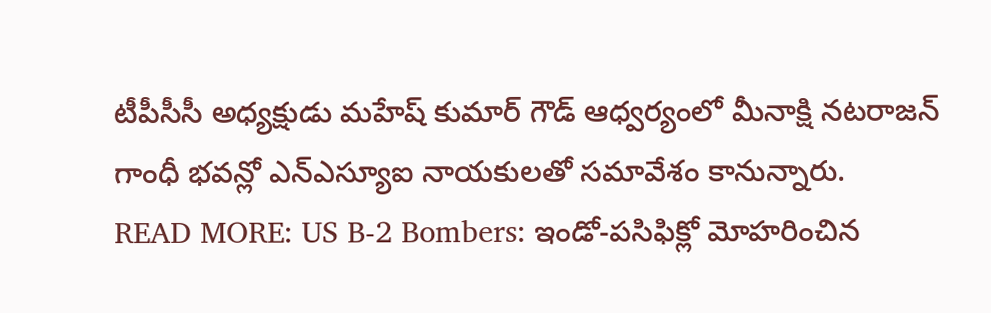టీపీసీసీ అధ్యక్షుడు మహేష్ కుమార్ గౌడ్ ఆధ్వర్యంలో మీనాక్షి నటరాజన్ గాంధీ భవన్లో ఎన్ఎస్యూఐ నాయకులతో సమావేశం కానున్నారు.
READ MORE: US B-2 Bombers: ఇండో-పసిఫిక్లో మోహరించిన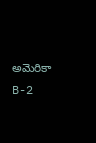అమెరికా B-2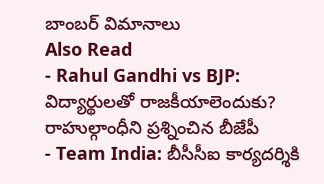బాంబర్ విమానాలు
Also Read
- Rahul Gandhi vs BJP: విద్యార్థులతో రాజకీయాలెందుకు? రాహుల్గాంధీని ప్రశ్నించిన బీజేపీ
- Team India: బీసీసీఐ కార్యదర్శికి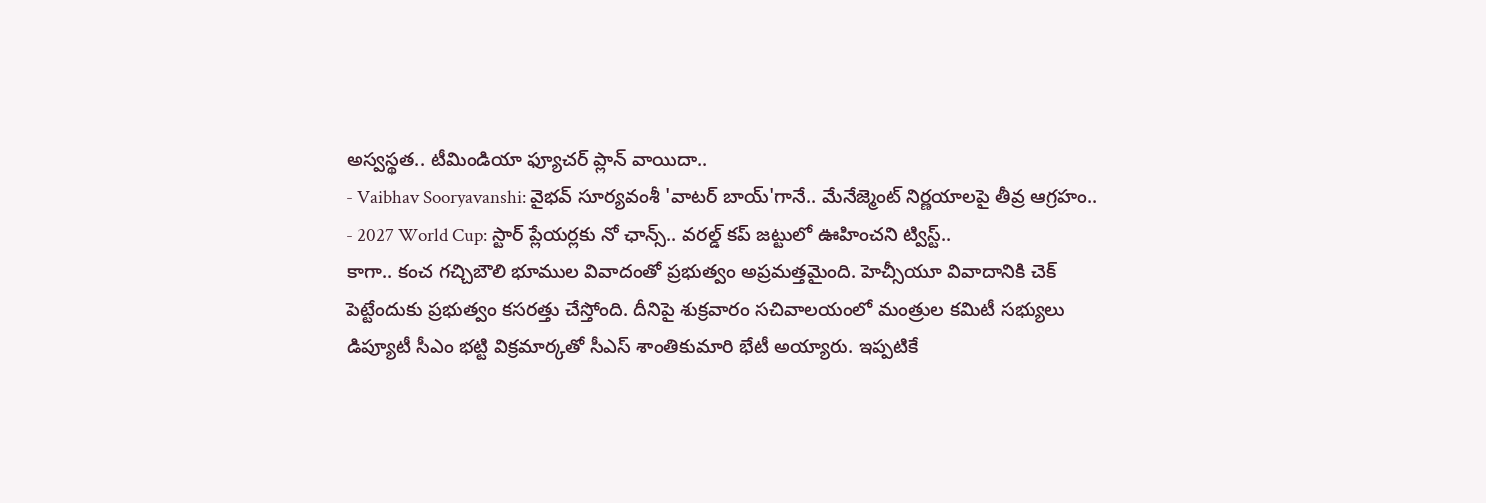అస్వస్థత.. టీమిండియా ఫ్యూచర్ ప్లాన్ వాయిదా..
- Vaibhav Sooryavanshi: వైభవ్ సూర్యవంశీ 'వాటర్ బాయ్'గానే.. మేనేజ్మెంట్ నిర్ణయాలపై తీవ్ర ఆగ్రహం..
- 2027 World Cup: స్టార్ ప్లేయర్లకు నో ఛాన్స్.. వరల్డ్ కప్ జట్టులో ఊహించని ట్విస్ట్..
కాగా.. కంచ గచ్చిబౌలి భూముల వివాదంతో ప్రభుత్వం అప్రమత్తమైంది. హెచ్సీయూ వివాదానికి చెక్ పెట్టేందుకు ప్రభుత్వం కసరత్తు చేస్తోంది. దీనిపై శుక్రవారం సచివాలయంలో మంత్రుల కమిటీ సభ్యులు డిప్యూటీ సీఎం భట్టి విక్రమార్కతో సీఎస్ శాంతికుమారి భేటీ అయ్యారు. ఇప్పటికే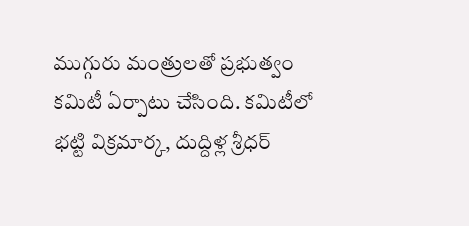ముగ్గురు మంత్రులతో ప్రభుత్వం కమిటీ ఏర్పాటు చేసింది. కమిటీలో భట్టి విక్రమార్క, దుద్దిళ్ల శ్రీధర్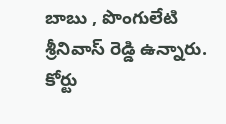బాబు , పొంగులేటి శ్రీనివాస్ రెడ్డి ఉన్నారు. కోర్టు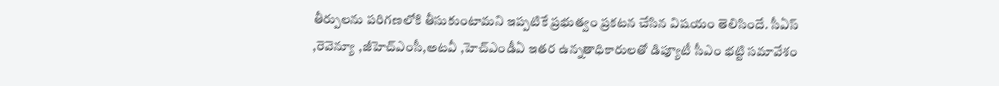తీర్పులను పరిగణలోకి తీసుకుంటామని ఇప్పటికే ప్రభుత్వం ప్రకటన చేసిన విషయం తెలిసిందే. సీఏస్ ,రెవెన్యూ ,జీహెచ్ఎంసీ,అటవీ ,హెచ్ఎండీఏ ఇతర ఉన్నతాధికారులతో డిప్యూటీ సీఎం భట్టి సమావేశం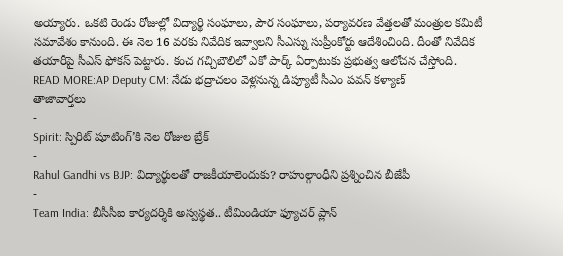అయ్యారు. ఒకటి రెండు రోజుల్లో విద్యార్థి సంఘాలు, పౌర సంఘాలు, పర్యావరణ వేత్తలతో మంత్రుల కమిటీ సమావేశం కానుంది. ఈ నెల 16 వరకు నివేదిక ఇవ్వాలని సీఎస్ను సుప్రీంకోర్టు ఆదేశించింది. దీంతో నివేదిక తయారీపై సీఎస్ ఫోకస్ పెట్టారు. కంచ గచ్చిబౌలిలో ఎకో పార్క్ ఏర్పాటుకు ప్రభుత్వ ఆలోచన చేస్తోంది.
READ MORE:AP Deputy CM: నేడు భద్రాచలం వెళ్లనున్న డిప్యూటీ సీఎం పవన్ కళ్యాణ్
తాజావార్తలు
-
Spirit: స్పిరిట్ షూటింగ్’కి నెల రోజుల బ్రేక్
-
Rahul Gandhi vs BJP: విద్యార్థులతో రాజకీయాలెందుకు? రాహుల్గాంధీని ప్రశ్నించిన బీజేపీ
-
Team India: బీసీసీఐ కార్యదర్శికి అస్వస్థత.. టీమిండియా ఫ్యూచర్ ప్లాన్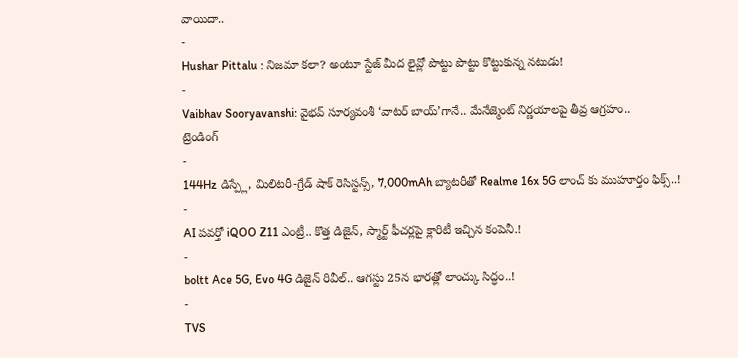వాయిదా..
-
Hushar Pittalu : నిజమా కలా? అంటూ స్టేజ్ మీద లైవ్లో పొట్టు పొట్టు కొట్టుకున్న నటుడు!
-
Vaibhav Sooryavanshi: వైభవ్ సూర్యవంశీ ‘వాటర్ బాయ్’గానే.. మేనేజ్మెంట్ నిర్ణయాలపై తీవ్ర ఆగ్రహం..
ట్రెండింగ్
-
144Hz డిస్ప్లే, మిలిటరీ-గ్రేడ్ షాక్ రెసిస్టన్స్, 7,000mAh బ్యాటరీతో Realme 16x 5G లాంచ్ కు ముహూర్తం ఫిక్స్..!
-
AI పవర్తో iQOO Z11 ఎంట్రీ.. కొత్త డిజైన్, స్మార్ట్ ఫీచర్లపై క్లారిటీ ఇచ్చిన కంపెనీ.!
-
boltt Ace 5G, Evo 4G డిజైన్ రివీల్.. ఆగస్టు 25న భారత్లో లాంచ్కు సిద్ధం..!
-
TVS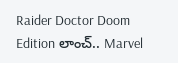Raider Doctor Doom Edition లాంచ్.. Marvel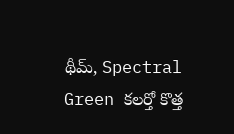థీమ్, Spectral Green కలర్తో కొత్త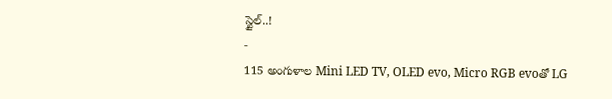స్టైల్..!
-
115 అంగుళాల Mini LED TV, OLED evo, Micro RGB evoతో LG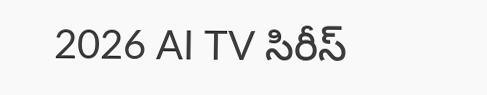2026 AI TV సిరీస్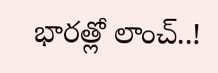భారత్లో లాంచ్..!